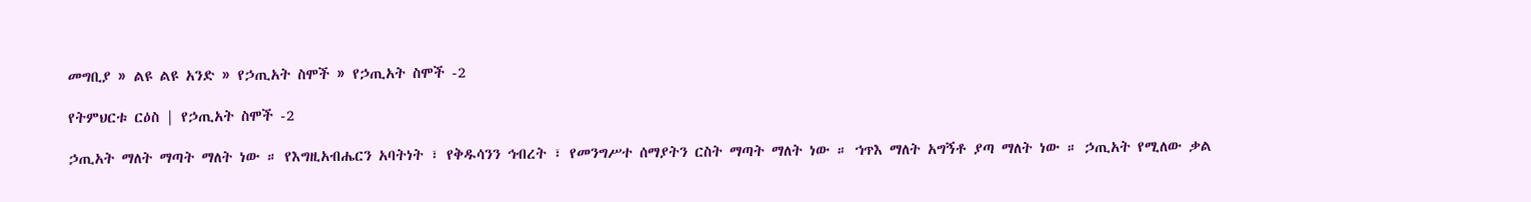መግቢያ » ልዩ ልዩ አንድ » የኃጢአት ስሞች » የኃጢአት ስሞች -2

የትምህርቱ ርዕስ | የኃጢአት ስሞች -2

ኃጢአት ማለት ማጣት ማለት ነው ። የእግዚአብሔርን አባትነት ፣ የቅዱሳንን ኅብረት ፣ የመንግሥተ ሰማያትን ርስት ማጣት ማለት ነው ። ኀጥእ ማለት አግኝቶ ያጣ ማለት ነው ። ኃጢአት የሚለው ቃል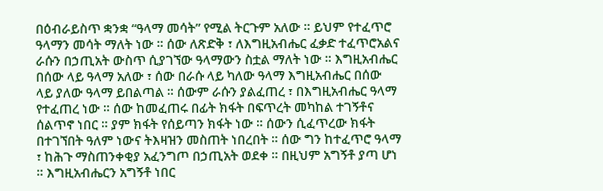በዕብራይስጥ ቋንቋ “ዓላማ መሳት” የሚል ትርጉም አለው ። ይህም የተፈጥሮ ዓላማን መሳት ማለት ነው ። ሰው ለጽድቅ ፣ ለእግዚአብሔር ፈቃድ ተፈጥሮአልና ራሱን በኃጢአት ውስጥ ሲያገኘው ዓላማውን ስቷል ማለት ነው ። እግዚአብሔር በሰው ላይ ዓላማ አለው ፣ ሰው በራሱ ላይ ካለው ዓላማ እግዚአብሔር በሰው ላይ ያለው ዓላማ ይበልጣል ። ሰውም ራሱን ያልፈጠረ ፣ በእግዚአብሔር ዓላማ የተፈጠረ ነው ። ሰው ከመፈጠሩ በፊት ክፋት በፍጥረት መካከል ተገኝቶና ሰልጥኖ ነበር ። ያም ክፋት የሰይጣን ክፋት ነው ። ሰውን ሲፈጥረው ክፋት በተገኘበት ዓለም ነውና ትእዛዝን መስጠት ነበረበት ። ሰው ግን ከተፈጥሮ ዓላማ ፣ ከሕጉ ማስጠንቀቂያ አፈንግጦ በኃጢአት ወደቀ ። በዚህም አግኝቶ ያጣ ሆነ ። እግዚአብሔርን አግኝቶ ነበር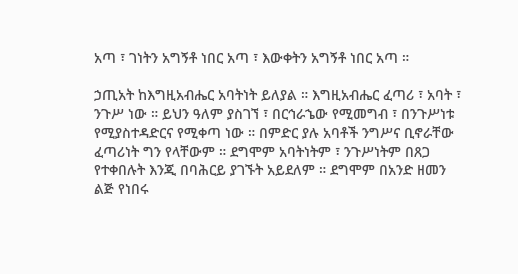አጣ ፣ ገነትን አግኝቶ ነበር አጣ ፣ እውቀትን አግኝቶ ነበር አጣ ።

ኃጢአት ከእግዚአብሔር አባትነት ይለያል ። እግዚአብሔር ፈጣሪ ፣ አባት ፣ ንጉሥ ነው ። ይህን ዓለም ያስገኘ ፣ በርኅራኄው የሚመግብ ፣ በንጉሥነቱ የሚያስተዳድርና የሚቀጣ ነው ። በምድር ያሉ አባቶች ንግሥና ቢኖራቸው ፈጣሪነት ግን የላቸውም ። ደግሞም አባትነትም ፣ ንጉሥነትም በጸጋ የተቀበሉት እንጂ በባሕርይ ያገኙት አይደለም ። ደግሞም በአንድ ዘመን ልጅ የነበሩ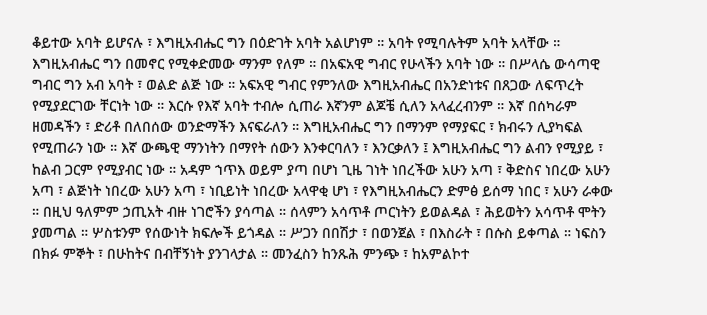ቆይተው አባት ይሆናሉ ፣ እግዚአብሔር ግን በዕድገት አባት አልሆነም ። አባት የሚባሉትም አባት አላቸው ። እግዚአብሔር ግን በመኖር የሚቀድመው ማንም የለም ። በአፍአዊ ግብር የሁላችን አባት ነው ። በሥላሴ ውሳጣዊ ግብር ግን አብ አባት ፣ ወልድ ልጅ ነው ። አፍአዊ ግብር የምንለው እግዚአብሔር በአንድነቱና በጸጋው ለፍጥረት የሚያደርገው ቸርነት ነው ። እርሱ የእኛ አባት ተብሎ ሲጠራ እኛንም ልጆቼ ሲለን አላፈረብንም ። እኛ በሰካራም ዘመዳችን ፣ ድሪቶ በለበሰው ወንድማችን እናፍራለን ። እግዚአብሔር ግን በማንም የማያፍር ፣ ክብሩን ሊያካፍል የሚጠራን ነው ። እኛ ውጫዊ ማንነትን በማየት ሰውን እንቀርባለን ፣ እንርቃለን ፤ እግዚአብሔር ግን ልብን የሚያይ ፣ ከልብ ጋርም የሚያብር ነው ። አዳም ኀጥእ ወይም ያጣ በሆነ ጊዜ ገነት ነበረችው አሁን አጣ ፣ ቅድስና ነበረው አሁን አጣ ፣ ልጅነት ነበረው አሁን አጣ ፣ ነቢይነት ነበረው አላዋቂ ሆነ ፣ የእግዚአብሔርን ድምፅ ይሰማ ነበር ፣ አሁን ራቀው ። በዚህ ዓለምም ኃጢአት ብዙ ነገሮችን ያሳጣል ። ሰላምን አሳጥቶ ጦርነትን ይወልዳል ፣ ሕይወትን አሳጥቶ ሞትን ያመጣል ። ሦስቱንም የሰውነት ክፍሎች ይጎዳል ። ሥጋን በበሽታ ፣ በወንጀል ፣ በእስራት ፣ በሱስ ይቀጣል ። ነፍስን በክፉ ምኞት ፣ በሁከትና በብቸኝነት ያንገላታል ። መንፈስን ከንጹሕ ምንጭ ፣ ከአምልኮተ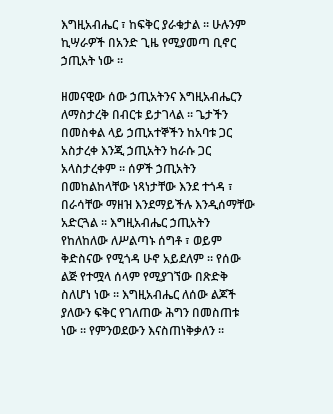እግዚአብሔር ፣ ከፍቅር ያራቁታል ። ሁሉንም ኪሣራዎች በአንድ ጊዜ የሚያመጣ ቢኖር ኃጢአት ነው ።

ዘመናዊው ሰው ኃጢአትንና እግዚአብሔርን ለማስታረቅ በብርቱ ይታገላል ። ጌታችን በመስቀል ላይ ኃጢአተኞችን ከአባቱ ጋር አስታረቀ እንጂ ኃጢአትን ከራሱ ጋር አላስታረቀም ። ሰዎች ኃጢአትን በመከልከላቸው ነጻነታቸው እንደ ተጎዳ ፣ በራሳቸው ማዘዝ እንደማይችሉ እንዲሰማቸው አድርጓል ። እግዚአብሔር ኃጢአትን የከለከለው ለሥልጣኑ ሰግቶ ፣ ወይም ቅድስናው የሚጎዳ ሁኖ አይደለም ። የሰው ልጅ የተሟላ ሰላም የሚያገኘው በጽድቅ ስለሆነ ነው ። እግዚአብሔር ለሰው ልጆች ያለውን ፍቅር የገለጠው ሕግን በመስጠቱ ነው ። የምንወደውን እናስጠነቅቃለን ።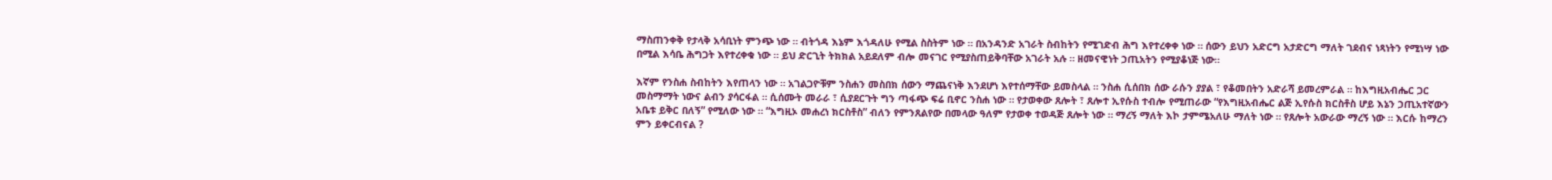ማስጠንቀቅ የታላቅ አሳቢነት ምንጭ ነው ። ብትጎዳ እኔም እጎዳለሁ የሚል ስስትም ነው ። በአንዳንድ አገራት ስብከትን የሚገድብ ሕግ እየተረቀቀ ነው ። ሰውን ይህን አድርግ አታድርግ ማለት ገደብና ነጻነትን የሚነሣ ነው በሚል እሳቤ ሕግጋት እየተረቀቁ ነው ። ይህ ድርጊት ትክክል አይደለም ብሎ መናገር የሚያስጠይቅባቸው አገራት አሉ ። ዘመናዊነት ኃጢአትን የሚያቆነጅ ነው።

እኛም የንስሐ ስብከትን እየጠላን ነው ። አገልጋዮቹም ንስሐን መስበክ ሰውን ማጨናነቅ እንደሆነ እየተሰማቸው ይመስላል ። ንስሐ ሲሰበክ ሰው ራሱን ያያል ፣ የቆመበትን አድራሻ ይመረምራል ። ከእግዚአብሔር ጋር መስማማት ነውና ልብን ያሳርፋል ። ሲሰሙት መራራ ፣ ሲያደርጉት ግን ጣፋጭ ፍሬ ቢኖር ንስሐ ነው ። የታወቀው ጸሎት ፣ ጸሎተ ኢየሱስ ተብሎ የሚጠራው “የእግዚአብሔር ልጅ ኢየሱስ ክርስቶስ ሆይ እኔን ኃጢአተኛውን አቤቱ ይቅር በለኝ” የሚለው ነው ። “እግዚኦ መሐረነ ክርስቶስ” ብለን የምንጸልየው በመላው ዓለም የታወቀ ተወዳጅ ጸሎት ነው ። ማረኝ ማለት እኮ ታምሜአለሁ ማለት ነው ። የጸሎት አውራው ማረኝ ነው ። እርሱ ከማረን ምን ይቀርብናል ?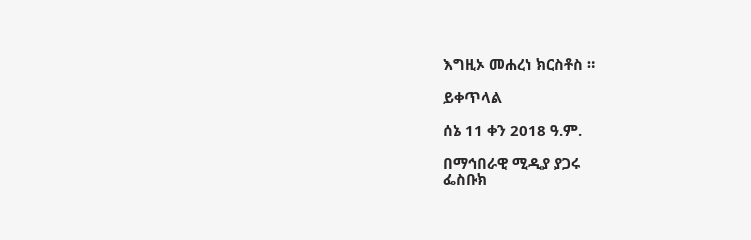እግዚኦ መሐረነ ክርስቶስ ።

ይቀጥላል

ሰኔ 11 ቀን 2018 ዓ.ም.

በማኅበራዊ ሚዲያ ያጋሩ
ፌስቡክ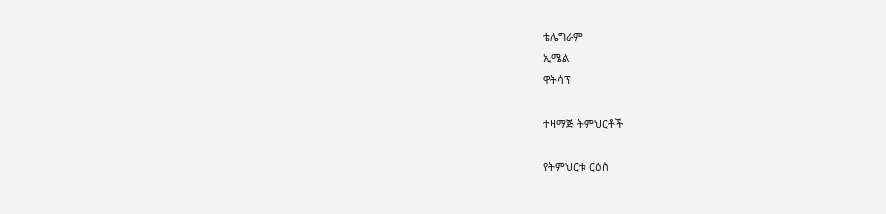ቴሌግራም
ኢሜል
ዋትሳፕ

ተዛማጅ ትምህርቶች

የትምህርቱ ርዕስ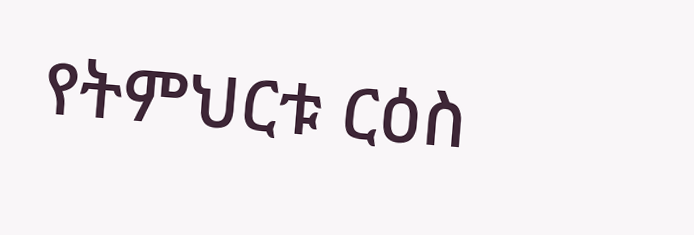የትምህርቱ ርዕስ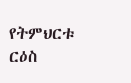የትምህርቱ ርዕስ